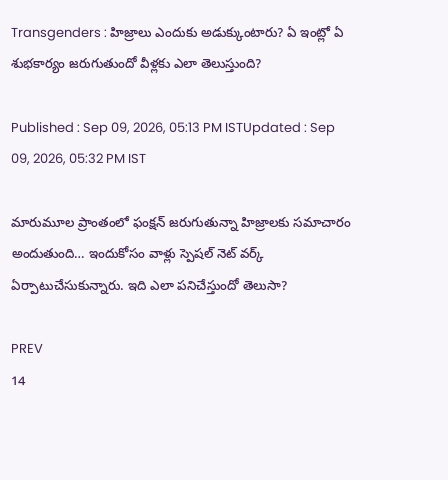Transgenders : హిజ్రాలు ఎందుకు అడుక్కుంటారు? ఏ ఇంట్లో ఏ శుభకార్యం జరుగుతుందో వీళ్లకు ఎలా తెలుస్తుంది?

Published : Sep 09, 2026, 05:13 PM ISTUpdated : Sep 09, 2026, 05:32 PM IST

మారుమూల ప్రాంతంలో ఫంక్షన్ జరుగుతున్నా హిజ్రాలకు సమాచారం అందుతుంది… ఇందుకోసం వాళ్లు స్పెషల్ నెట్ వర్క్ ఏర్పాటుచేసుకున్నారు. ఇది ఎలా పనిచేస్తుందో తెలుసా?

PREV
14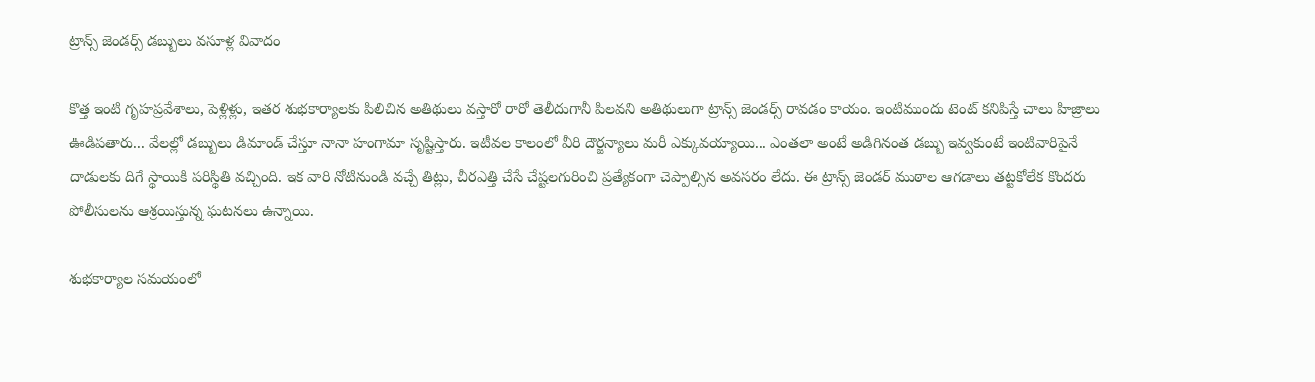ట్రాన్స్ జెండర్స్ డబ్బులు వసూళ్ల వివాదం

కొత్త ఇంటి గృహప్రవేశాలు, పెళ్లిళ్లు, ఇతర శుభకార్యాలకు పిలిచిన అతిథులు వస్తారో రారో తెలీదుగానీ పిలవని అతిథులుగా ట్రాన్స్ జెండర్స్ రావడం కాయం. ఇంటిముందు టెంట్ కనిపిస్తే చాలు హిజ్రాలు ఊడిపతారు... వేలల్లో డబ్బులు డిమాండ్ చేస్తూ నానా హంగామా సృష్టిస్తారు. ఇటీవల కాలంలో వీరి దౌర్జన్యాలు మరీ ఎక్కువయ్యాయి... ఎంతలా అంటే అడిగినంత డబ్బు ఇవ్వకుంటే ఇంటివారిపైనే దాడులకు దిగే స్థాయికి పరిస్థితి వచ్చింది. ఇక వారి నోటినుండి వచ్చే తిట్లు, చీరఎత్తి చేసే చేష్టలగురించి ప్రత్యేకంగా చెప్పాల్సిన అవసరం లేదు. ఈ ట్రాన్స్ జెండర్ ముఠాల ఆగడాలు తట్టకోలేక కొందరు పోలీసులను ఆశ్రయిస్తున్న ఘటనలు ఉన్నాయి.

శుభకార్యాల సమయంలో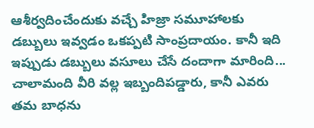ఆశీర్వదించేందుకు వచ్చే హిజ్రా సమూహాలకు డబ్బులు ఇవ్వడం ఒకప్పటి సాంప్రదాయం. కానీ ఇది ఇప్పుడు డబ్బులు వసూలు చేసే దందాగా మారింది... చాలామంది వీరి వల్ల ఇబ్బందిపడ్డారు, కానీ ఎవరు తమ బాధను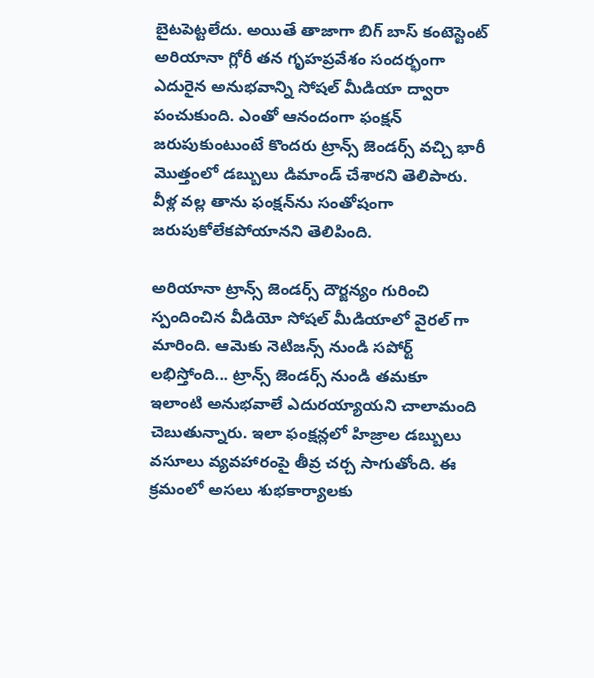బైటపెట్టలేదు. అయితే తాజాగా బిగ్ బాస్ కంటెస్టెంట్ అరియానా గ్లోరీ తన గృహప్రవేశం సందర్భంగా ఎదురైన అనుభవాన్ని సోషల్ మీడియా ద్వారా పంచుకుంది. ఎంతో ఆనందంగా ఫంక్షన్ జరుపుకుంటుంటే కొందరు ట్రాన్స్ జెండర్స్ వచ్చి భారీ మొత్తంలో డబ్బులు డిమాండ్ చేశారని తెలిపారు. వీళ్ల వల్ల తాను ఫంక్షన్‌ను సంతోషంగా జరుపుకోలేకపోయానని తెలిపింది.

అరియానా ట్రాన్స్ జెండర్స్ దౌర్జన్యం గురించి స్పందించిన వీడియో సోషల్ మీడియాలో వైరల్ గా మారింది. ఆమెకు నెటిజన్స్ నుండి సపోర్ట్ లభిస్తోంది... ట్రాన్స్ జెండర్స్ నుండి తమకూ ఇలాంటి అనుభవాలే ఎదురయ్యాయని చాలామంది చెబుతున్నారు. ఇలా ఫంక్షన్లలో హిజ్రాల డబ్బులు వసూలు వ్యవహారంపై తీవ్ర చర్చ సాగుతోంది. ఈ క్రమంలో అసలు శుభకార్యాలకు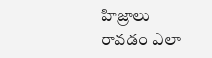హిజ్రాలు రావడం ఎలా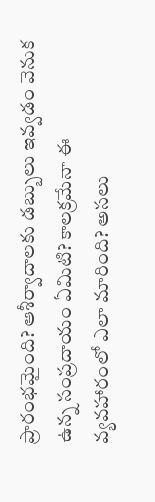ప్రారంభమైంది? ఆశీర్వాదాలకు డబ్బులు ఇవ్వడం వెనుక ఉన్న సంప్రదాయం ఏమిటి? కాలక్రమేనా ఈ వ్యవహారంలో ఎలా మారింది? అసలు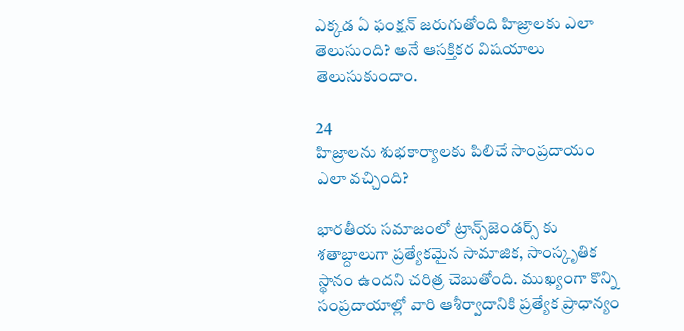ఎక్కడ ఏ ఫంక్షన్ జరుగుతోంది హిజ్రాలకు ఎలా తెలుసుంది? అనే ఆసక్తికర విషయాలు తెలుసుకుందాం.

24
హిజ్రాలను శుభకార్యాలకు పిలిచే సాంప్రదాయం ఎలా వచ్చింది?

భారతీయ సమాజంలో ట్రాన్స్‌జెండర్స్ కు శతాబ్దాలుగా ప్రత్యేకమైన సామాజిక, సాంస్కృతిక స్థానం ఉందని చరిత్ర చెబుతోంది. ముఖ్యంగా కొన్ని సంప్రదాయాల్లో వారి ఆశీర్వాదానికి ప్రత్యేక ప్రాధాన్యం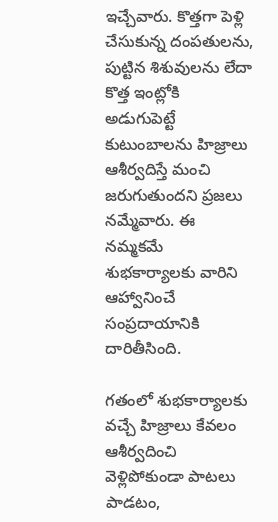ఇచ్చేవారు. కొత్తగా పెళ్లి చేసుకున్న దంపతులను, పుట్టిన శిశువులను లేదా కొత్త ఇంట్లోకి అడుగుపెట్టే కుటుంబాలను హిజ్రాలు ఆశీర్వదిస్తే మంచి జరుగుతుందని ప్రజలు నమ్మేవారు. ఈ నమ్మకమే శుభకార్యాలకు వారిని ఆహ్వానించే సంప్రదాయానికి దారితీసింది.

గతంలో శుభకార్యాలకు వచ్చే హిజ్రాలు కేవలం ఆశీర్వదించి వెళ్లిపోకుండా పాటలు పాడటం,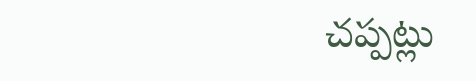చప్పట్లు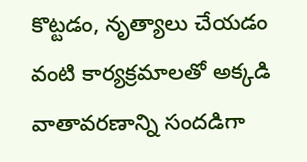కొట్టడం, నృత్యాలు చేయడం వంటి కార్యక్రమాలతో అక్కడి వాతావరణాన్ని సందడిగా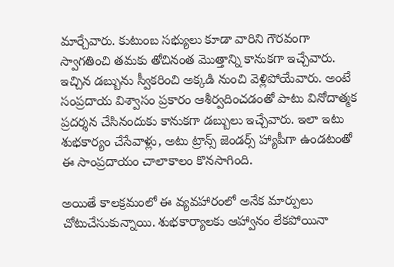మార్చేవారు. కుటుంబ సభ్యులు కూడా వారిని గౌరవంగా స్వాగతించి తమకు తోచినంత మొత్తాన్ని కానుకగా ఇచ్చేవారు. ఇచ్చిన డబ్బును స్వీకరించి అక్కడి నుంచి వెళ్లిపోయేవారు. అంటే సంప్రదాయ విశ్వాసం ప్రకారం ఆశీర్వదించడంతో పాటు వినోదాత్మక ప్రదర్శన చేసినందుకు కానుకగా డబ్బులు ఇచ్చేవారు. ఇలా ఇటు శుభకార్యం చేసేవాళ్లు, అటు ట్రాన్స్ జెండర్స్ హ్యాపీగా ఉండటంతో ఈ సాంప్రదాయం చాలాకాలం కొనసాగింది.

అయితే కాలక్రమంలో ఈ వ్యవహారంలో అనేక మార్పులు చోటుచేసుకున్నాయి. శుభకార్యాలకు ఆహ్వానం లేకపోయినా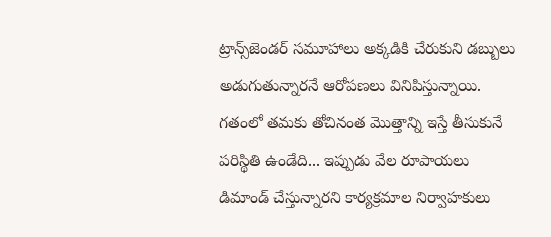ట్రాన్స్‌జెండర్ సమూహాలు అక్కడికి చేరుకుని డబ్బులు అడుగుతున్నారనే ఆరోపణలు వినిపిస్తున్నాయి. గతంలో తమకు తోచినంత మొత్తాన్ని ఇస్తే తీసుకునే పరిస్థితి ఉండేది... ఇప్పుడు వేల రూపాయలు డిమాండ్ చేస్తున్నారని కార్యక్రమాల నిర్వాహకులు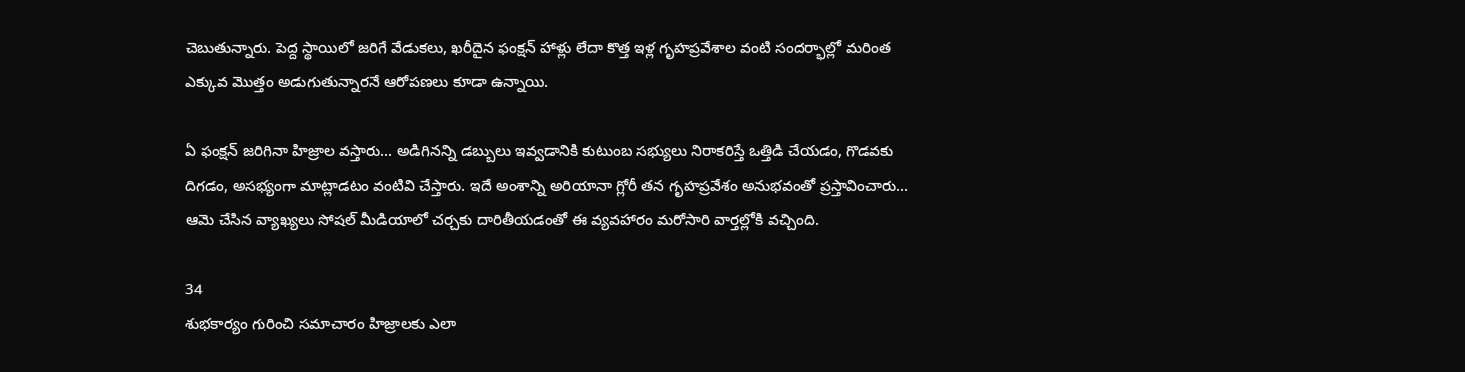చెబుతున్నారు. పెద్ద స్థాయిలో జరిగే వేడుకలు, ఖరీదైన ఫంక్షన్ హాళ్లు లేదా కొత్త ఇళ్ల గృహప్రవేశాల వంటి సందర్భాల్లో మరింత ఎక్కువ మొత్తం అడుగుతున్నారనే ఆరోపణలు కూడా ఉన్నాయి.

ఏ ఫంక్షన్ జరిగినా హిజ్రాల వస్తారు... అడిగినన్ని డబ్బులు ఇవ్వడానికి కుటుంబ సభ్యులు నిరాకరిస్తే ఒత్తిడి చేయడం, గొడవకు దిగడం, అసభ్యంగా మాట్లాడటం వంటివి చేస్తారు. ఇదే అంశాన్ని అరియానా గ్లోరీ తన గృహప్రవేశం అనుభవంతో ప్రస్తావించారు... ఆమె చేసిన వ్యాఖ్యలు సోషల్ మీడియాలో చర్చకు దారితీయడంతో ఈ వ్యవహారం మరోసారి వార్తల్లోకి వచ్చింది.

34
శుభకార్యం గురించి సమాచారం హిజ్రాలకు ఎలా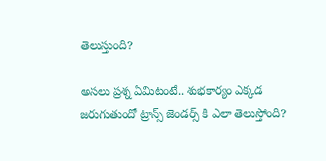తెలుస్తుంది?

అసలు ప్రశ్న ఏమిటంటే.. శుభకార్యం ఎక్కడ జరుగుతుందో ట్రాన్స్ జెండర్స్ కి ఎలా తెలుస్తోంది?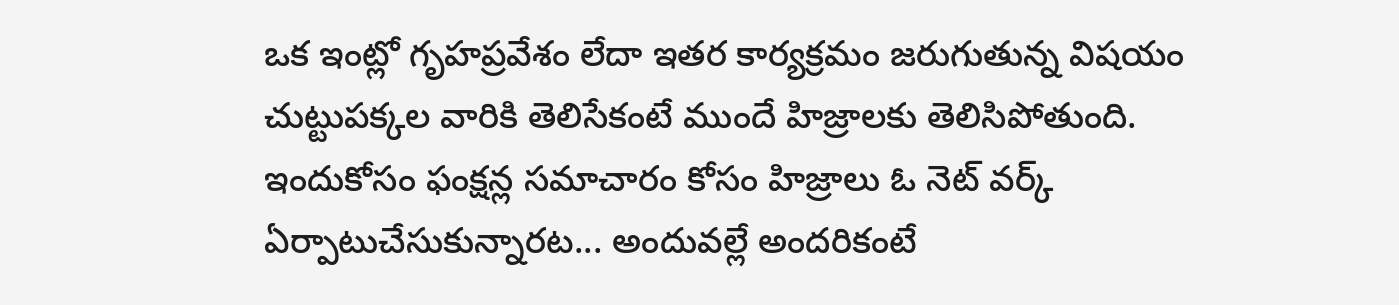ఒక ఇంట్లో గృహప్రవేశం లేదా ఇతర కార్యక్రమం జరుగుతున్న విషయం చుట్టుపక్కల వారికి తెలిసేకంటే ముందే హిజ్రాలకు తెలిసిపోతుంది. ఇందుకోసం ఫంక్షన్ల సమాచారం కోసం హిజ్రాలు ఓ నెట్ వర్క్ ఏర్పాటుచేసుకున్నారట... అందువల్లే అందరికంటే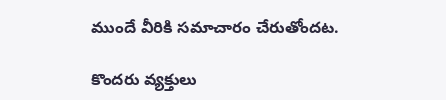ముందే వీరికి సమాచారం చేరుతోందట.

కొందరు వ్యక్తులు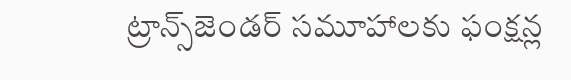ట్రాన్స్‌జెండర్ సమూహాలకు ఫంక్షన్ల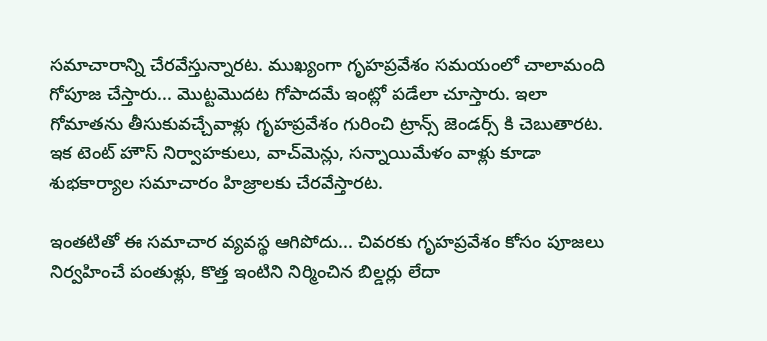సమాచారాన్ని చేరవేస్తున్నారట. ముఖ్యంగా గృహప్రవేశం సమయంలో చాలామంది గోపూజ చేస్తారు... మొట్టమొదట గోపాదమే ఇంట్లో పడేలా చూస్తారు. ఇలా గోమాతను తీసుకువచ్చేవాళ్లు గృహప్రవేశం గురించి ట్రాన్స్ జెండర్స్ కి చెబుతారట. ఇక టెంట్ హౌస్ నిర్వాహకులు, వాచ్‌మెన్లు, సన్నాయిమేళం వాళ్లు కూడా శుభకార్యాల సమాచారం హిజ్రాలకు చేరవేస్తారట.

ఇంతటితో ఈ సమాచార వ్యవస్థ ఆగిపోదు... చివరకు గృహప్రవేశం కోసం పూజలు నిర్వహించే పంతుళ్లు, కొత్త ఇంటిని నిర్మించిన బిల్డర్లు లేదా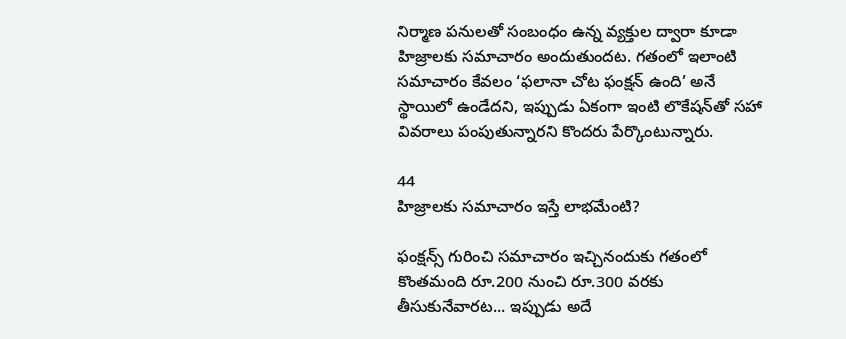నిర్మాణ పనులతో సంబంధం ఉన్న వ్యక్తుల ద్వారా కూడా హిజ్రాలకు సమాచారం అందుతుందట. గతంలో ఇలాంటి సమాచారం కేవలం ‘ఫలానా చోట ఫంక్షన్ ఉంది’ అనే స్థాయిలో ఉండేదని, ఇప్పుడు ఏకంగా ఇంటి లొకేషన్‌తో సహా వివరాలు పంపుతున్నారని కొందరు పేర్కొంటున్నారు.

44
హిజ్రాలకు సమాచారం ఇస్తే లాభమేంటి?

ఫంక్షన్స్ గురించి సమాచారం ఇచ్చినందుకు గతంలో కొంతమంది రూ.200 నుంచి రూ.300 వరకు తీసుకునేవారట... ఇప్పుడు అదే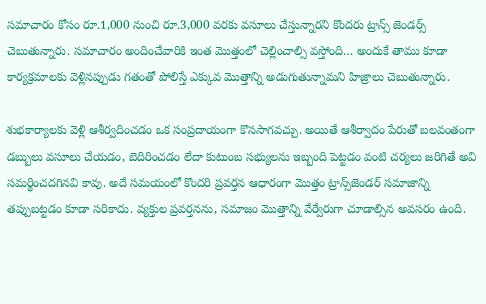సమాచారం కోసం రూ.1,000 నుంచి రూ.3,000 వరకు వసూలు చేస్తున్నారని కొందరు ట్రాన్స్ జెండర్స్ చెబుతున్నారు. సమాచారం అందించేవారికి ఇంత మొత్తంలో చెల్లించాల్సి వస్తోంది… అందుకే తాము కూడా కార్యక్రమాలకు వెళ్లినప్పుడు గతంతో పోలిస్తే ఎక్కువ మొత్తాన్ని అడుగుతున్నామని హిజ్రాలు చెబుతున్నారు.

శుభకార్యాలకు వెళ్లి ఆశీర్వదించడం ఒక సంప్రదాయంగా కొనసాగవచ్చు. అయితే ఆశీర్వాదం పేరుతో బలవంతంగా డబ్బులు వసూలు చేయడం, బెదిరించడం లేదా కుటుంబ సభ్యులను ఇబ్బంది పెట్టడం వంటి చర్యలు జరిగితే అవి సమర్థించదగినవి కావు. అదే సమయంలో కొందరి ప్రవర్తన ఆధారంగా మొత్తం ట్రాన్స్‌జెండర్ సమాజాన్ని తప్పుబట్టడం కూడా సరికాదు. వ్యక్తుల ప్రవర్తనను, సమాజం మొత్తాన్ని వేర్వేరుగా చూడాల్సిన అవసరం ఉంది.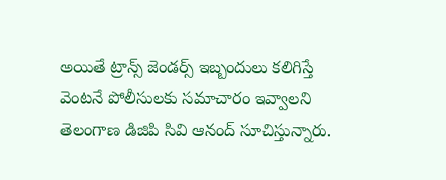అయితే ట్రాన్స్ జెండర్స్ ఇబ్బందులు కలిగిస్తే వెంటనే పోలీసులకు సమాచారం ఇవ్వాలని తెలంగాణ డిజిపి సివి ఆనంద్ సూచిస్తున్నారు.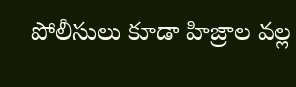పోలీసులు కూడా హిజ్రాల వల్ల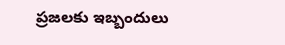ప్రజలకు ఇబ్బందులు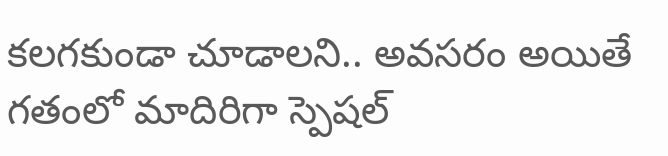కలగకుండా చూడాలని.. అవసరం అయితే గతంలో మాదిరిగా స్పెషల్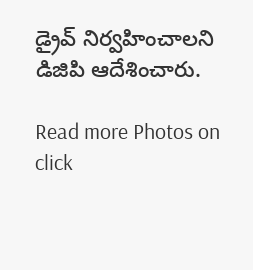డ్రైవ్ నిర్వహించాలని డిజిపి ఆదేశించారు.

Read more Photos on
click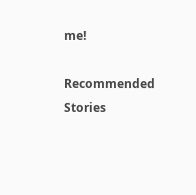me!

Recommended Stories